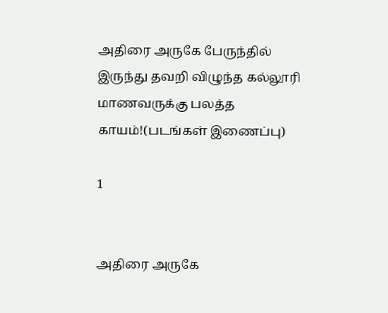அதிரை அருகே பேருந்தில் இருந்து தவறி விழுந்த கல்லூரி மாணவருக்கு பலத்த காயம்!(படங்கள் இணைப்பு)

1


அதிரை அருகே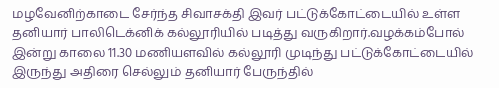மழவேனிற்காடை சேர்ந்த சிவாசக்தி இவர் பட்டுக்கோட்டையில் உள்ள தனியார் பாலிடெக்னிக் கல்லூரியில் படித்து வருகிறார்.வழக்கம்போல் இன்று காலை 11.30 மணியளவில் கல்லூரி முடிந்து பட்டுக்கோட்டையில் இருந்து அதிரை செல்லும் தனியார் பேருந்தில்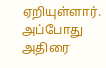ஏறியுள்ளார். அப்போது அதிரை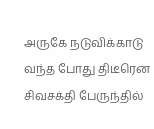அருகே நடுவிக்காடு வந்த போது திடீரென சிவசக்தி பேருந்தில்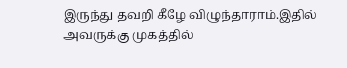இருந்து தவறி கீழே விழுந்தாராம்.இதில் அவருக்கு முகத்தில்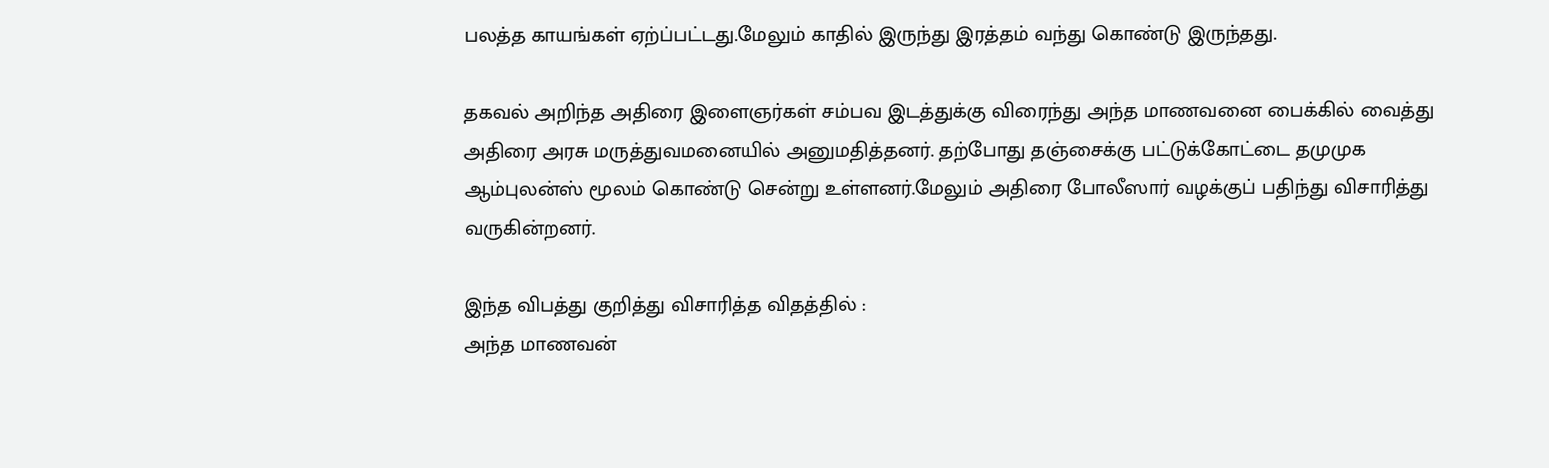பலத்த காயங்கள் ஏற்ப்பட்டது.மேலும் காதில் இருந்து இரத்தம் வந்து கொண்டு இருந்தது.

தகவல் அறிந்த அதிரை இளைஞர்கள் சம்பவ இடத்துக்கு விரைந்து அந்த மாணவனை பைக்கில் வைத்து அதிரை அரசு மருத்துவமனையில் அனுமதித்தனர். தற்போது தஞ்சைக்கு பட்டுக்கோட்டை தமுமுக ஆம்புலன்ஸ் மூலம் கொண்டு சென்று உள்ளனர்.மேலும் அதிரை போலீஸார் வழக்குப் பதிந்து விசாரித்து வருகின்றனர்.

இந்த விபத்து குறித்து விசாரித்த விதத்தில் :
அந்த மாணவன்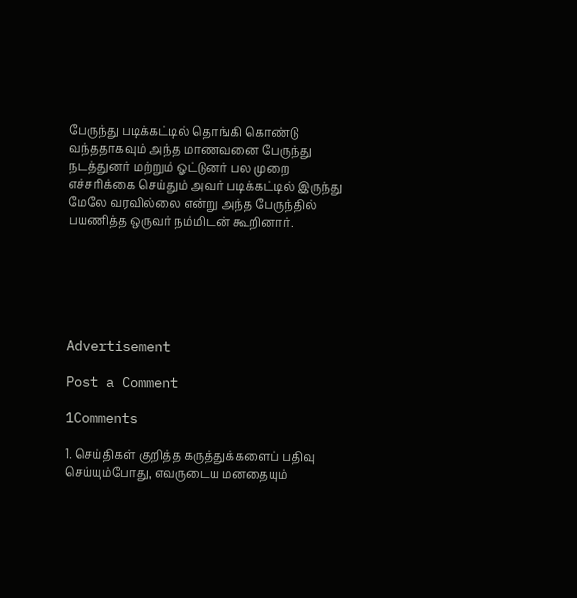பேருந்து படிக்கட்டில் தொங்கி கொண்டு வந்ததாகவும் அந்த மாணவனை பேருந்து நடத்துனர் மற்றும் ஓட்டுனர் பல முறை எச்சரிக்கை செய்தும் அவர் படிக்கட்டில் இருந்து மேலே வரவில்லை என்று அந்த பேருந்தில் பயணித்த ஒருவர் நம்மிடன் கூறினார்.






Advertisement

Post a Comment

1Comments

1. செய்திகள் குறித்த கருத்துக்களைப் பதிவு செய்யும்போது, எவருடைய மனதையும்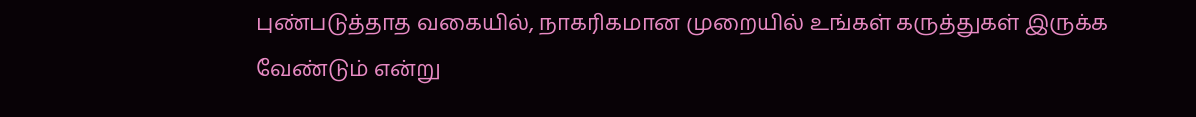புண்படுத்தாத வகையில், நாகரிகமான முறையில் உங்கள் கருத்துகள் இருக்க வேண்டும் என்று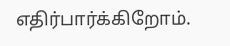எதிர்பார்க்கிறோம்.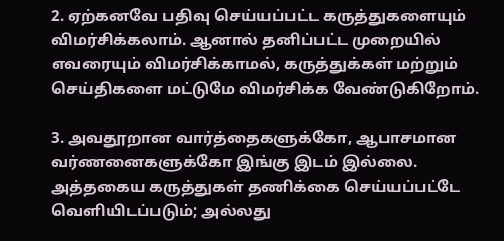2. ஏற்கனவே பதிவு செய்யப்பட்ட கருத்துகளையும் விமர்சிக்கலாம். ஆனால் தனிப்பட்ட முறையில் எவரையும் விமர்சிக்காமல், கருத்துக்கள் மற்றும் செய்திகளை மட்டுமே விமர்சிக்க வேண்டுகிறோம்.

3. அவதூறான வார்த்தைகளுக்கோ, ஆபாசமான வர்ணனைகளுக்கோ இங்கு இடம் இல்லை. அத்தகைய கருத்துகள் தணிக்கை செய்யப்பட்டே வெளியிடப்படும்; அல்லது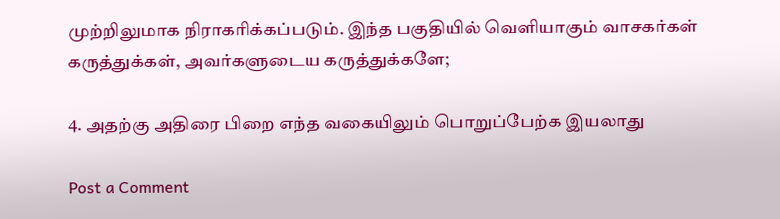முற்றிலுமாக நிராகரிக்கப்படும். இந்த பகுதியில் வெளியாகும் வாசகர்கள் கருத்துக்கள், அவர்களுடைய கருத்துக்களே;

4. அதற்கு அதிரை பிறை எந்த வகையிலும் பொறுப்பேற்க இயலாது

Post a Comment